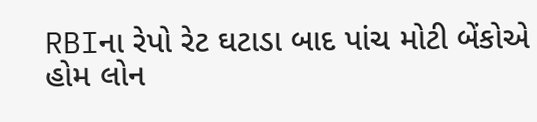RBIના રેપો રેટ ઘટાડા બાદ પાંચ મોટી બેંકોએ હોમ લોન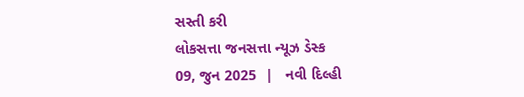સસ્તી કરી
લોકસત્તા જનસત્તા ન્યૂઝ ડેસ્ક
09, જુન 2025  |   નવી દિલ્હી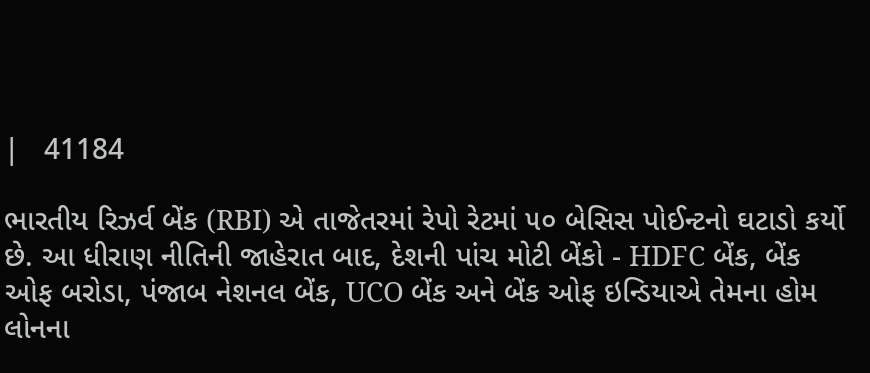|   41184

ભારતીય રિઝર્વ બેંક (RBI) એ તાજેતરમાં રેપો રેટમાં ૫૦ બેસિસ પોઈન્ટનો ઘટાડો કર્યો છે. આ ધીરાણ નીતિની જાહેરાત બાદ, દેશની પાંચ મોટી બેંકો - HDFC બેંક, બેંક ઓફ બરોડા, પંજાબ નેશનલ બેંક, UCO બેંક અને બેંક ઓફ ઇન્ડિયાએ તેમના હોમ લોનના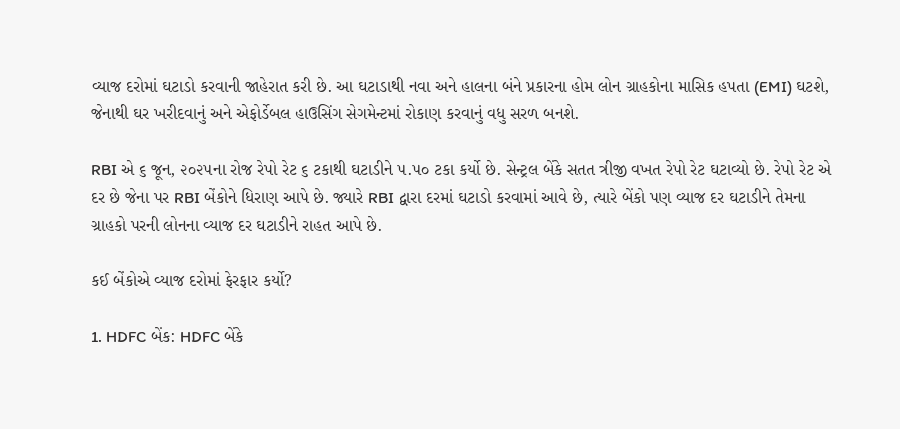વ્યાજ દરોમાં ઘટાડો કરવાની જાહેરાત કરી છે. આ ઘટાડાથી નવા અને હાલના બંને પ્રકારના હોમ લોન ગ્રાહકોના માસિક હપતા (EMI) ઘટશે, જેનાથી ઘર ખરીદવાનું અને એફોર્ડેબલ હાઉસિંગ સેગમેન્ટમાં રોકાણ કરવાનું વધુ સરળ બનશે.

RBI એ ૬ જૂન, ૨૦૨૫ના રોજ રેપો રેટ ૬ ટકાથી ઘટાડીને ૫.૫૦ ટકા કર્યો છે. સેન્ટ્રલ બેંકે સતત ત્રીજી વખત રેપો રેટ ઘટાવ્યો છે. રેપો રેટ એ દર છે જેના પર RBI બેંકોને ધિરાણ આપે છે. જ્યારે RBI દ્વારા દરમાં ઘટાડો કરવામાં આવે છે, ત્યારે બેંકો પણ વ્યાજ દર ઘટાડીને તેમના ગ્રાહકો પરની લોનના વ્યાજ દર ઘટાડીને રાહત આપે છે.

કઈ બેંકોએ વ્યાજ દરોમાં ફેરફાર કર્યો?

1. HDFC બેંક: HDFC બેંકે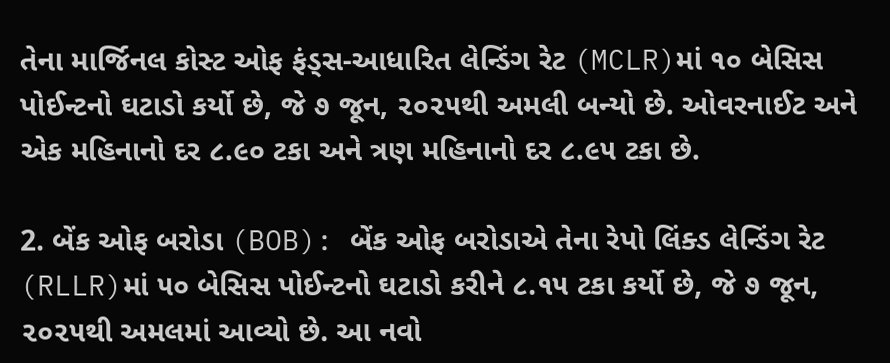તેના માર્જિનલ કોસ્ટ ઓફ ફંડ્સ-આધારિત લેન્ડિંગ રેટ (MCLR)માં ૧૦ બેસિસ પોઈન્ટનો ઘટાડો કર્યો છે, જે ૭ જૂન, ૨૦૨૫થી અમલી બન્યો છે. ઓવરનાઈટ અને એક મહિનાનો દર ૮.૯૦ ટકા અને ત્રણ મહિનાનો દર ૮.૯૫ ટકા છે.

2. બેંક ઓફ બરોડા (BOB): બેંક ઓફ બરોડાએ તેના રેપો લિંક્ડ લેન્ડિંગ રેટ (RLLR)માં ૫૦ બેસિસ પોઈન્ટનો ઘટાડો કરીને ૮.૧૫ ટકા કર્યો છે, જે ૭ જૂન, ૨૦૨૫થી અમલમાં આવ્યો છે. આ નવો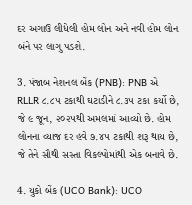દર અગાઉ લીધેલી હોમ લોન અને નવી હોમ લોન બંને પર લાગુ પડશે.

3. પંજાબ નેશનલ બેંક (PNB): PNB એ RLLR ૮.૮૫ ટકાથી ઘટાડીને ૮.૩૫ ટકા કર્યો છે, જે ૯ જૂન, ૨૦૨૫થી અમલમાં આવ્યો છે. હોમ લોનના વ્યાજ દર હવે ૭.૪૫ ટકાથી શરૂ થાય છે, જે તેને સૌથી સસ્તા વિકલ્પોમાંથી એક બનાવે છે.

4. યુકો બેંક (UCO Bank): UCO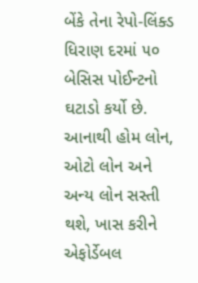બેંકે તેના રેપો-લિંક્ડ ધિરાણ દરમાં ૫૦ બેસિસ પોઈન્ટનો ઘટાડો કર્યો છે. આનાથી હોમ લોન, ઓટો લોન અને અન્ય લોન સસ્તી થશે, ખાસ કરીને એફોર્ડેબલ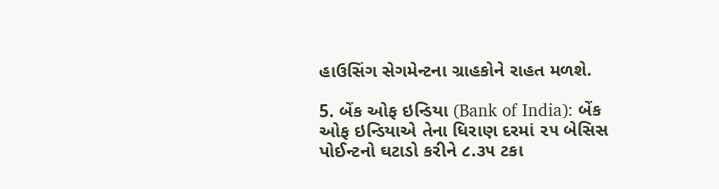હાઉસિંગ સેગમેન્ટના ગ્રાહકોને રાહત મળશે.

5. બેંક ઓફ ઇન્ડિયા (Bank of India): બેંક ઓફ ઇન્ડિયાએ તેના ધિરાણ દરમાં ૨૫ બેસિસ પોઈન્ટનો ઘટાડો કરીને ૮.૩૫ ટકા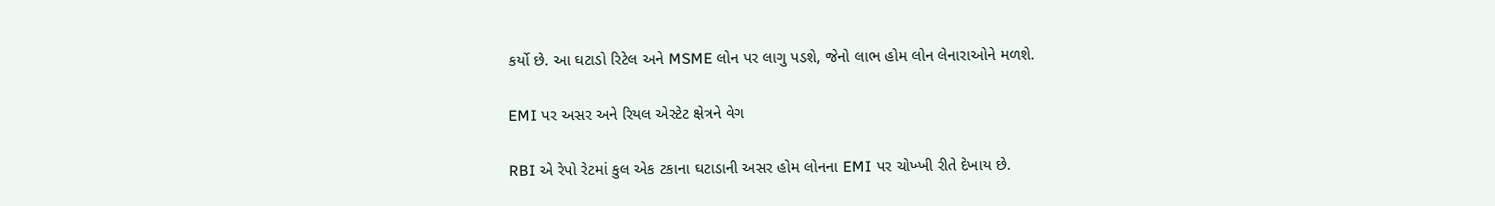કર્યો છે. આ ઘટાડો રિટેલ અને MSME લોન પર લાગુ પડશે, જેનો લાભ હોમ લોન લેનારાઓને મળશે.

EMI પર અસર અને રિયલ એસ્ટેટ ક્ષેત્રને વેગ

RBI એ રેપો રેટમાં કુલ એક ટકાના ઘટાડાની અસર હોમ લોનના EMI પર ચોખ્ખી રીતે દેખાય છે.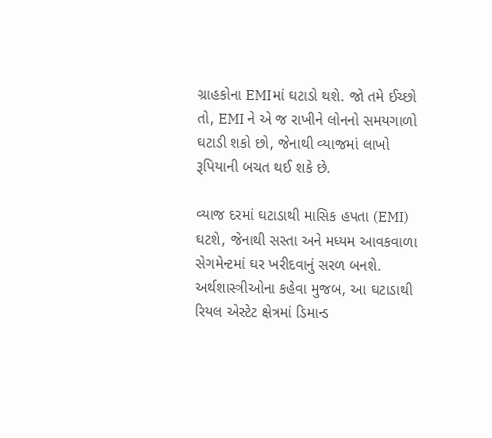ગ્રાહકોના EMIમાં ઘટાડો થશે. જો તમે ઈચ્છો તો, EMI ને એ જ રાખીને લોનનો સમયગાળો ઘટાડી શકો છો, જેનાથી વ્યાજમાં લાખો રૂપિયાની બચત થઈ શકે છે.

વ્યાજ દરમાં ઘટાડાથી માસિક હપતા (EMI) ઘટશે, જેનાથી સસ્તા અને મધ્યમ આવકવાળા સેગમેન્ટમાં ઘર ખરીદવાનું સરળ બનશે. અર્થશાસ્ત્રીઓના કહેવા મુજબ, આ ઘટાડાથી રિયલ એસ્ટેટ ક્ષેત્રમાં ડિમાન્ડ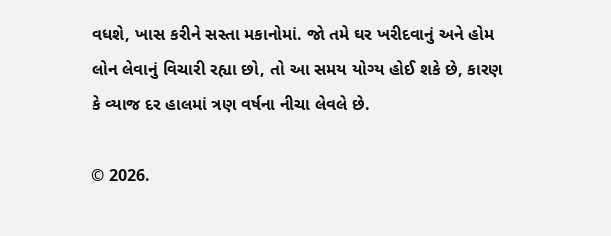વધશે, ખાસ કરીને સસ્તા મકાનોમાં. જો તમે ઘર ખરીદવાનું અને હોમ લોન લેવાનું વિચારી રહ્યા છો, તો આ સમય યોગ્ય હોઈ શકે છે, કારણ કે વ્યાજ દર હાલમાં ત્રણ વર્ષના નીચા લેવલે છે.

© 2026.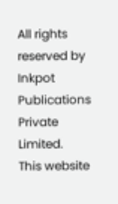All rights reserved by Inkpot Publications Private Limited.
This website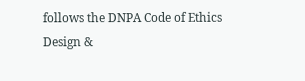follows the DNPA Code of Ethics
Design &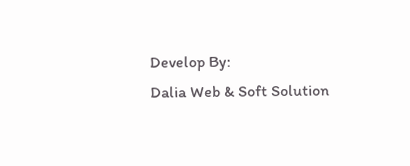Develop By:
Dalia Web & Soft Solution